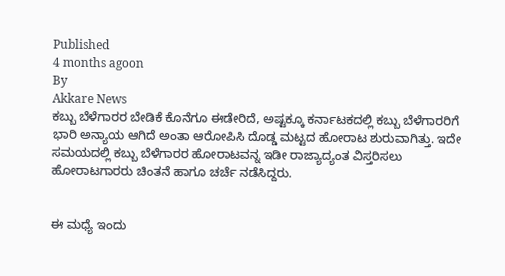Published
4 months agoon
By
Akkare News
ಕಬ್ಬು ಬೆಳೆಗಾರರ ಬೇಡಿಕೆ ಕೊನೆಗೂ ಈಡೇರಿದೆ, ಅಷ್ಟಕ್ಕೂ ಕರ್ನಾಟಕದಲ್ಲಿ ಕಬ್ಬು ಬೆಳೆಗಾರರಿಗೆ ಭಾರಿ ಅನ್ಯಾಯ ಆಗಿದೆ ಅಂತಾ ಆರೋಪಿಸಿ ದೊಡ್ಡ ಮಟ್ಟದ ಹೋರಾಟ ಶುರುವಾಗಿತ್ತು. ಇದೇ ಸಮಯದಲ್ಲಿ ಕಬ್ಬು ಬೆಳೆಗಾರರ ಹೋರಾಟವನ್ನ ಇಡೀ ರಾಜ್ಯಾದ್ಯಂತ ವಿಸ್ತರಿಸಲು ಹೋರಾಟಗಾರರು ಚಿಂತನೆ ಹಾಗೂ ಚರ್ಚೆ ನಡೆಸಿದ್ದರು.


ಈ ಮಧ್ಯೆ ಇಂದು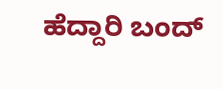ಹೆದ್ದಾರಿ ಬಂದ್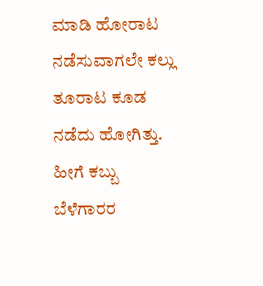ಮಾಡಿ ಹೋರಾಟ ನಡೆಸುವಾಗಲೇ ಕಲ್ಲು ತೂರಾಟ ಕೂಡ ನಡೆದು ಹೋಗಿತ್ತು. ಹೀಗೆ ಕಬ್ಬು ಬೆಳೆಗಾರರ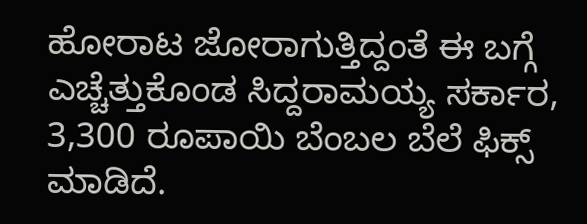ಹೋರಾಟ ಜೋರಾಗುತ್ತಿದ್ದಂತೆ ಈ ಬಗ್ಗೆ ಎಚ್ಚೆತ್ತುಕೊಂಡ ಸಿದ್ದರಾಮಯ್ಯ ಸರ್ಕಾರ, 3,300 ರೂಪಾಯಿ ಬೆಂಬಲ ಬೆಲೆ ಫಿಕ್ಸ್ ಮಾಡಿದೆ.